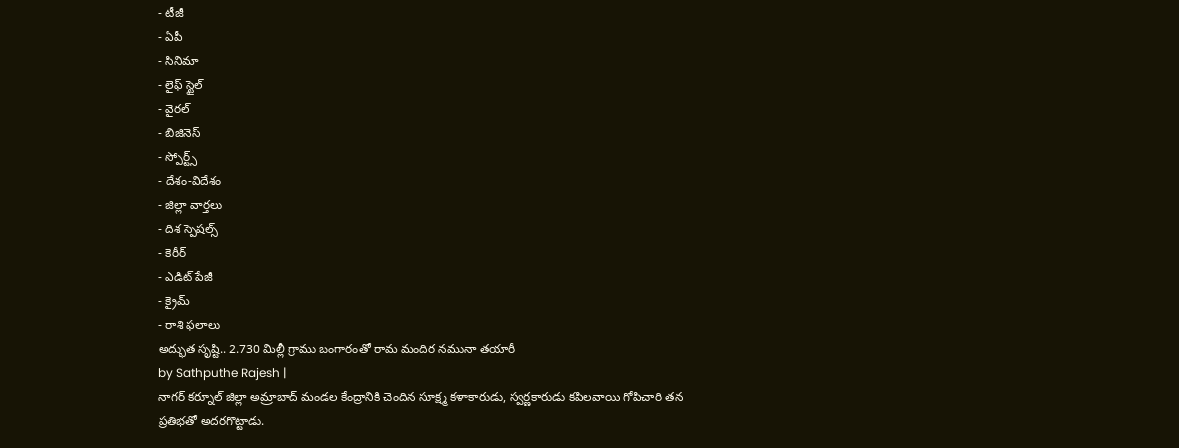- టీజీ
- ఏపీ
- సినిమా
- లైఫ్ స్టైల్
- వైరల్
- బిజినెస్
- స్పోర్ట్స్
- దేశం-విదేశం
- జిల్లా వార్తలు
- దిశ స్పెషల్స్
- కెరీర్
- ఎడిట్ పేజీ
- క్రైమ్
- రాశి ఫలాలు
అద్భుత సృష్టి.. 2.730 మిల్లీ గ్రాము బంగారంతో రామ మందిర నమునా తయారీ
by Sathputhe Rajesh |
నాగర్ కర్నూల్ జిల్లా అమ్రాబాద్ మండల కేంద్రానికి చెందిన సూక్ష్మ కళాకారుడు, స్వర్ణకారుడు కపిలవాయి గోపిచారి తన ప్రతిభతో అదరగొట్టాడు.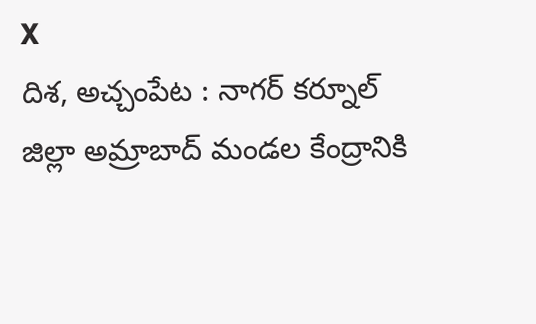X
దిశ, అచ్చంపేట : నాగర్ కర్నూల్ జిల్లా అమ్రాబాద్ మండల కేంద్రానికి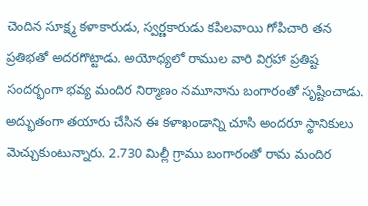చెందిన సూక్ష్మ కళాకారుడు, స్వర్ణకారుడు కపిలవాయి గోపిచారి తన ప్రతిభతో అదరగొట్టాడు. అయోధ్యలో రాముల వారి విగ్రహా ప్రతిష్ట సందర్భంగా భవ్య మందిర నిర్మాణం నమూనాను బంగారంతో సృష్టించాడు. అద్భుతంగా తయారు చేసిన ఈ కళాఖండాన్ని చూసి అందరూ స్థానికులు మెచ్చుకుంటున్నారు. 2.730 మిల్లీ గ్రాము బంగారంతో రామ మందిర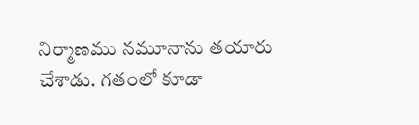నిర్మాణము నమూనాను తయారు చేశాడు. గతంలో కూడా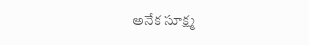అనేక సూక్ష్మ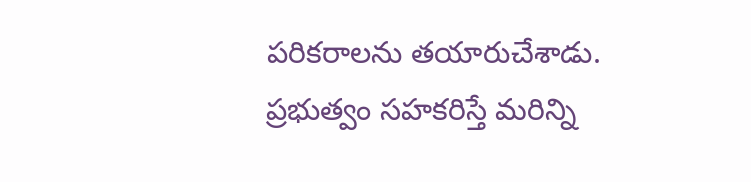పరికరాలను తయారుచేశాడు. ప్రభుత్వం సహకరిస్తే మరిన్ని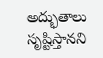అద్భుతాలు సృష్టిస్తానని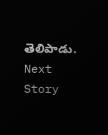తెలిపాడు.
Next Story